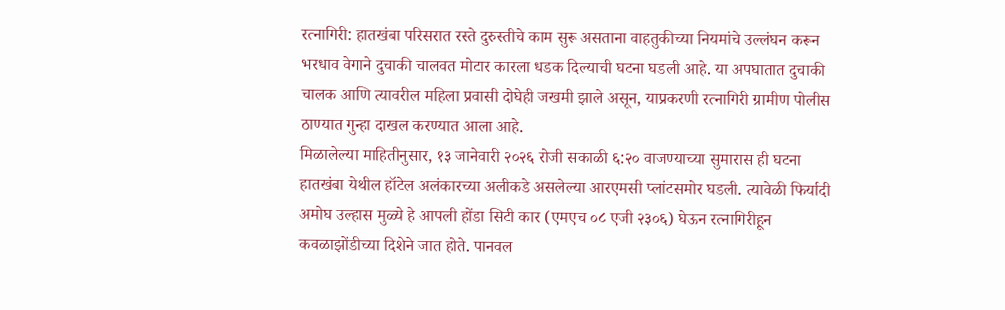रत्नागिरी: हातखंबा परिसरात रस्ते दुरुस्तीचे काम सुरू असताना वाहतुकीच्या नियमांचे उल्लंघन करून भरधाव वेगाने दुचाकी चालवत मोटार कारला धडक दिल्याची घटना घडली आहे. या अपघातात दुचाकी चालक आणि त्यावरील महिला प्रवासी दोघेही जखमी झाले असून, याप्रकरणी रत्नागिरी ग्रामीण पोलीस ठाण्यात गुन्हा दाखल करण्यात आला आहे.
मिळालेल्या माहितीनुसार, १३ जानेवारी २०२६ रोजी सकाळी ६:२० वाजण्याच्या सुमारास ही घटना हातखंबा येथील हॉटेल अलंकारच्या अलीकडे असलेल्या आरएमसी प्लांटसमोर घडली. त्यावेळी फिर्यादी अमोघ उल्हास मुळ्ये हे आपली होंडा सिटी कार (एमएच ०८ एजी २३०६) घेऊन रत्नागिरीहून कवळाझोंडीच्या दिशेने जात होते. पानवल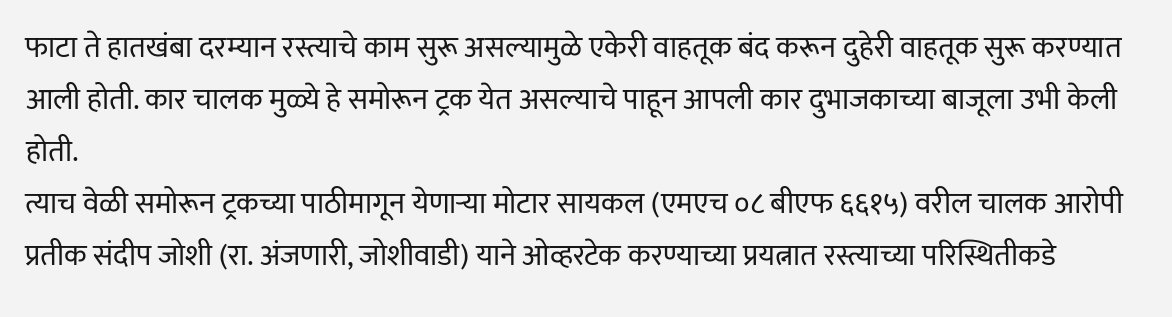फाटा ते हातखंबा दरम्यान रस्त्याचे काम सुरू असल्यामुळे एकेरी वाहतूक बंद करून दुहेरी वाहतूक सुरू करण्यात आली होती. कार चालक मुळ्ये हे समोरून ट्रक येत असल्याचे पाहून आपली कार दुभाजकाच्या बाजूला उभी केली होती.
त्याच वेळी समोरून ट्रकच्या पाठीमागून येणाऱ्या मोटार सायकल (एमएच ०८ बीएफ ६६१५) वरील चालक आरोपी प्रतीक संदीप जोशी (रा. अंजणारी, जोशीवाडी) याने ओव्हरटेक करण्याच्या प्रयत्नात रस्त्याच्या परिस्थितीकडे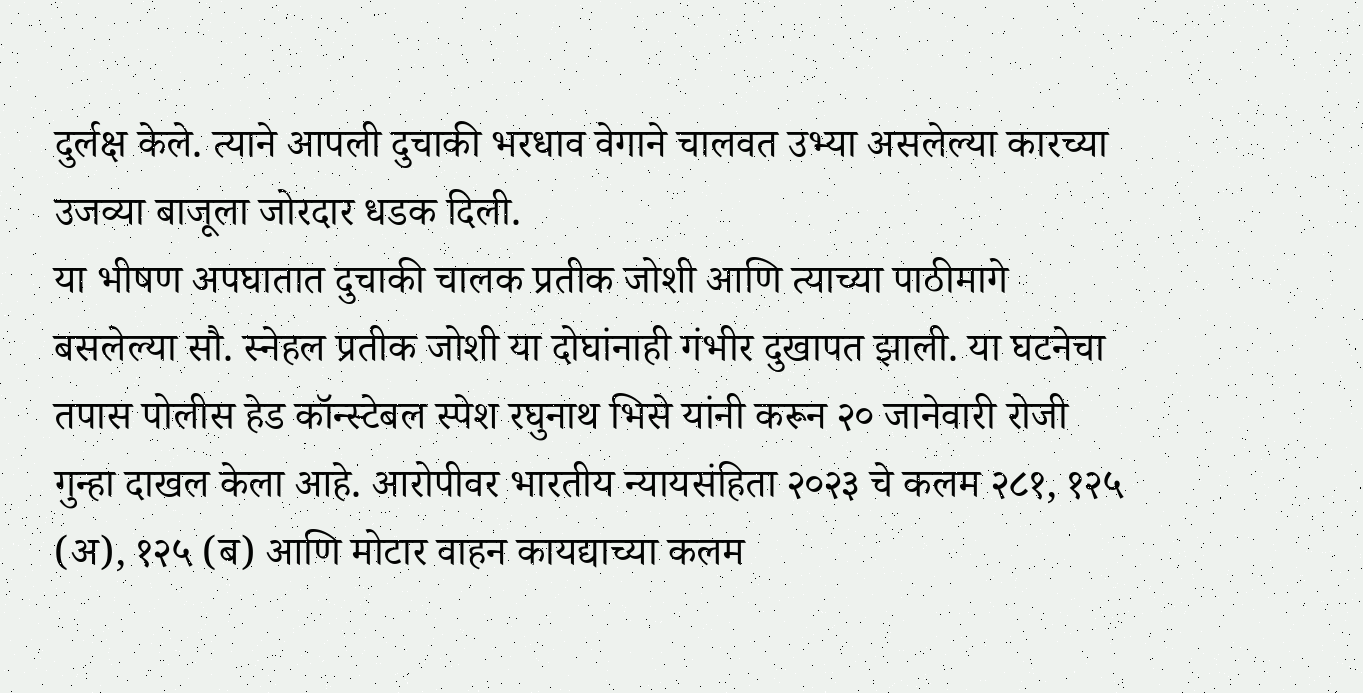दुर्लक्ष केले. त्याने आपली दुचाकी भरधाव वेगाने चालवत उभ्या असलेल्या कारच्या उजव्या बाजूला जोरदार धडक दिली.
या भीषण अपघातात दुचाकी चालक प्रतीक जोशी आणि त्याच्या पाठीमागे बसलेल्या सौ. स्नेहल प्रतीक जोशी या दोघांनाही गंभीर दुखापत झाली. या घटनेचा तपास पोलीस हेड कॉन्स्टेबल स्पेश रघुनाथ भिसे यांनी करून २० जानेवारी रोजी गुन्हा दाखल केला आहे. आरोपीवर भारतीय न्यायसंहिता २०२३ चे कलम २८१, १२५ (अ), १२५ (ब) आणि मोटार वाहन कायद्याच्या कलम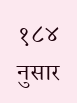१८४ नुसार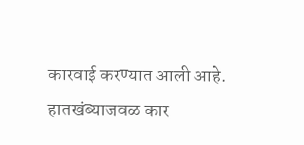कारवाई करण्यात आली आहे.
हातखंब्याजवळ कार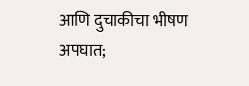आणि दुचाकीचा भीषण अपघात;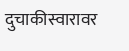दुचाकीस्वारावर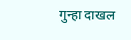गुन्हा दाखल